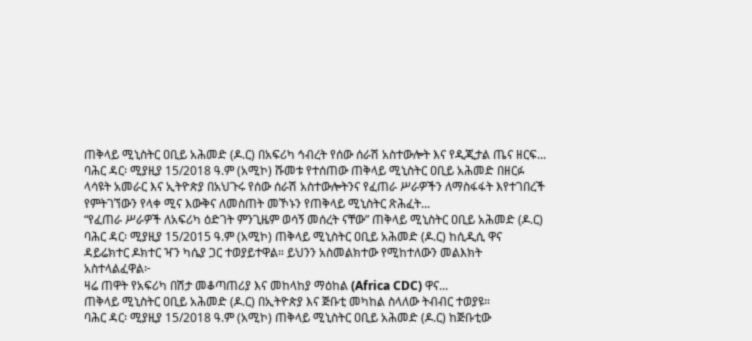ጠቅላይ ሚኒስትር ዐቢይ አሕመድ (ዶ.ር) በአፍሪካ ኅብረት የሰው ሰራሽ አስተውሎት እና የዲጂታል ጤና ዘርፍ...
ባሕር ዳር፡ ሚያዚያ 15/2018 ዓ.ም (አሚኮ) ሹመቱ የተሰጠው ጠቅላይ ሚኒስትር ዐቢይ አሕመድ በዘርፉ ላሳዩት አመራር እና ኢትዮጵያ በአህጉሩ የሰው ሰራሽ አስተውሎትንና የፈጠራ ሥራዎችን ለማስፋፋት እየተገበረች የምትገኘውን የላቀ ሚና እውቅና ለመስጠት መኾኑን የጠቅላይ ሚኒስትር ጽሕፈት...
“የፈጠራ ሥራዎች ለአፍሪካ ዕድገት ምንጊዜም ወሳኝ መሰረት ናቸው” ጠቅላይ ሚኒስትር ዐቢይ አሕመድ (ዶ.ር)
ባሕር ዳር፡ ሚያዚያ 15/2015 ዓ.ም (አሚኮ) ጠቅላይ ሚኒስትር ዐቢይ አሕመድ (ዶ.ር) ከሲዲሲ ዋና ዳይሬክተር ዶክተር ዣን ካሴያ ጋር ተወያይተዋል። ይህንን አስመልክተው የሚከተለውን መልእክት አስተላልፈዋል፦
ዛሬ ጠዋት የአፍሪካ በሽታ መቆጣጠሪያ እና መከላከያ ማዕከል (Africa CDC) ዋና...
ጠቅላይ ሚኒስትር ዐቢይ አሕመድ (ዶ.ር) በኢትዮጵያ እና ጅቡቲ መካከል ስላለው ትብብር ተወያዩ።
ባሕር ዳር፡ ሚያዚያ 15/2018 ዓ.ም (አሚኮ) ጠቅላይ ሚኒስትር ዐቢይ አሕመድ (ዶ.ር) ከጅቡቲው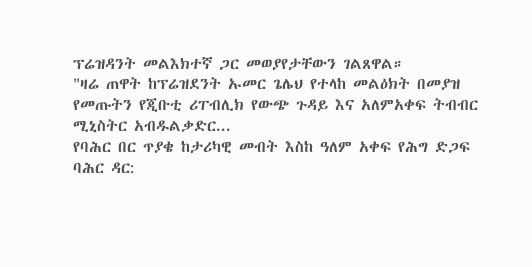ፕሬዝዳንት መልእክተኛ ጋር መወያየታቸውን ገልጸዋል።
"ዛሬ ጠዋት ከፕሬዝደንት ኡመር ጌሌህ የተላከ መልዕክት በመያዝ የመጡትን የጂቡቲ ሪፐብሊክ የውጭ ጉዳይ እና አለምአቀፍ ትብብር ሚኒስትር አብዱልቃድር...
የባሕር በር ጥያቄ ከታሪካዊ መብት እስከ ዓለም አቀፍ የሕግ ድጋፍ
ባሕር ዳር: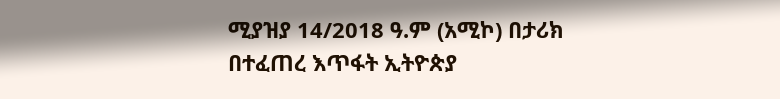ሚያዝያ 14/2018 ዓ.ም (አሚኮ) በታሪክ በተፈጠረ እጥፋት ኢትዮጵያ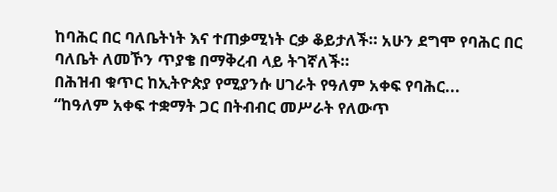ከባሕር በር ባለቤትነት እና ተጠቃሚነት ርቃ ቆይታለች። አሁን ደግሞ የባሕር በር ባለቤት ለመኾን ጥያቄ በማቅረብ ላይ ትገኛለች።
በሕዝብ ቁጥር ከኢትዮጵያ የሚያንሱ ሀገራት የዓለም አቀፍ የባሕር...
“ከዓለም አቀፍ ተቋማት ጋር በትብብር መሥራት የለውጥ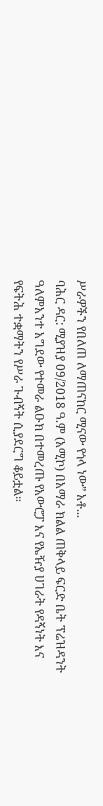ሥራዎችን የበለጠ ለማጠናከር ሚናው የጎላ ነው” አቶ...
ባሕር ዳር: ሚያዝያ 09/2018 ዓ.ም (አሚኮ) በአማራ ክልል ጠቅላይ ፍርድ ቤት ፕሬዝዳንት ዓለምአንተ አግደው የተመራ ልዑክ በተመረጡ የአውሮፓ እና የኤዥያ ሀገራት የዳኝነት እና የፍትሕ ተቋማትን የሥራ ጉብኝት ሲያደርግ ቆይቷል።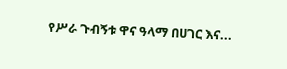የሥራ ጉብኝቱ ዋና ዓላማ በሀገር እና...